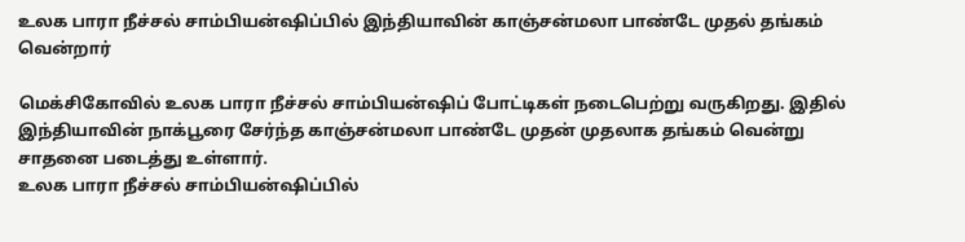உலக பாரா நீச்சல் சாம்பியன்ஷிப்பில் இந்தியாவின் காஞ்சன்மலா பாண்டே முதல் தங்கம் வென்றார்

மெக்சிகோவில் உலக பாரா நீச்சல் சாம்பியன்ஷிப் போட்டிகள் நடைபெற்று வருகிறது. இதில் இந்தியாவின் நாக்பூரை சேர்ந்த காஞ்சன்மலா பாண்டே முதன் முதலாக தங்கம் வென்று சாதனை படைத்து உள்ளார்.
உலக பாரா நீச்சல் சாம்பியன்ஷிப்பில்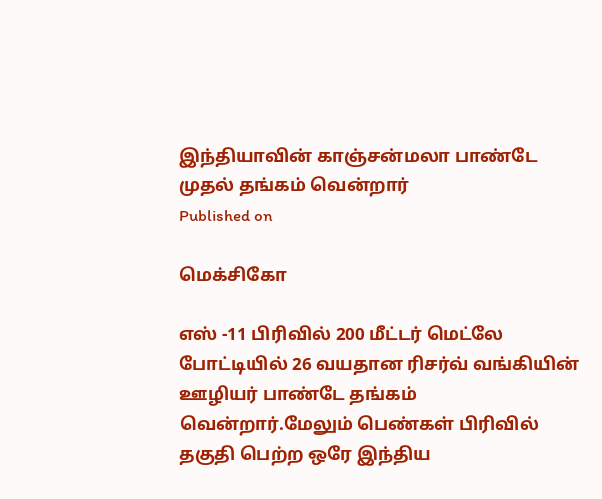இந்தியாவின் காஞ்சன்மலா பாண்டே முதல் தங்கம் வென்றார்
Published on

மெக்சிகோ

எஸ் -11 பிரிவில் 200 மீட்டர் மெட்லே போட்டியில் 26 வயதான ரிசர்வ் வங்கியின் ஊழியர் பாண்டே தங்கம் வென்றார்.மேலும் பெண்கள் பிரிவில் தகுதி பெற்ற ஒரே இந்திய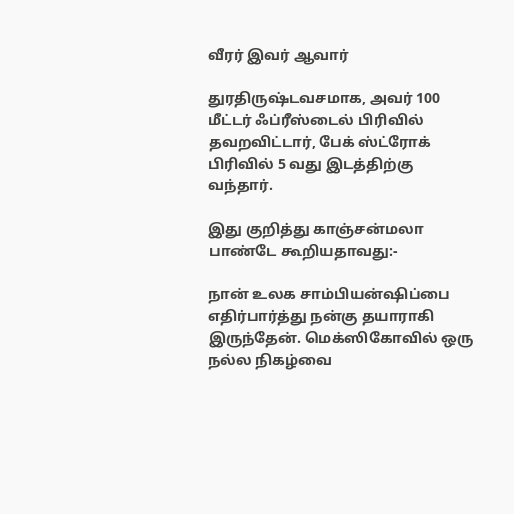வீரர் இவர் ஆவார்

துரதிருஷ்டவசமாக, அவர் 100 மீட்டர் ஃப்ரீஸ்டைல் பிரிவில் தவறவிட்டார், பேக் ஸ்ட்ரோக் பிரிவில் 5 வது இடத்திற்கு வந்தார்.

இது குறித்து காஞ்சன்மலா பாண்டே கூறியதாவது:-

நான் உலக சாம்பியன்ஷிப்பை எதிர்பார்த்து நன்கு தயாராகி இருந்தேன். மெக்ஸிகோவில் ஒரு நல்ல நிகழ்வை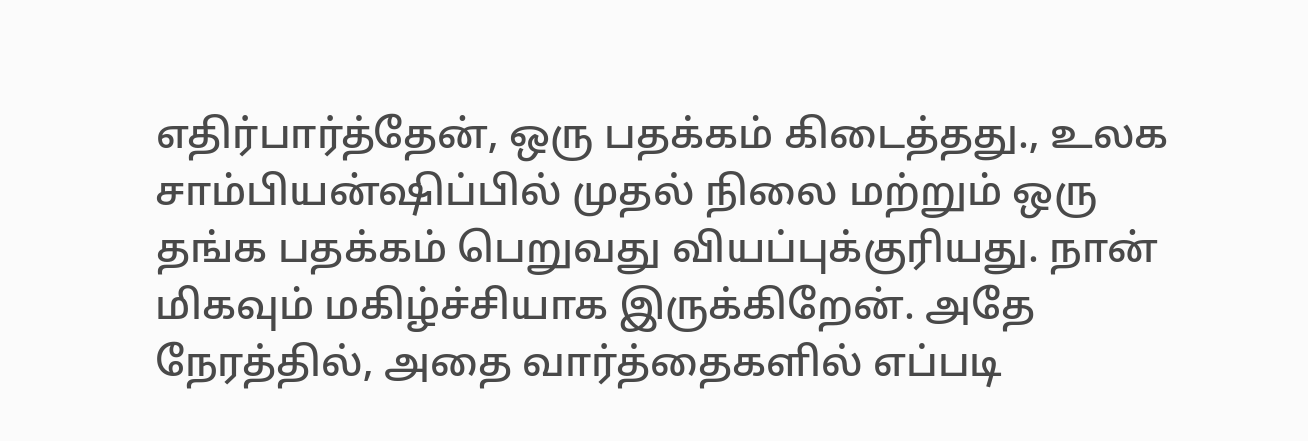எதிர்பார்த்தேன், ஒரு பதக்கம் கிடைத்தது., உலக சாம்பியன்ஷிப்பில் முதல் நிலை மற்றும் ஒரு தங்க பதக்கம் பெறுவது வியப்புக்குரியது. நான் மிகவும் மகிழ்ச்சியாக இருக்கிறேன். அதே நேரத்தில், அதை வார்த்தைகளில் எப்படி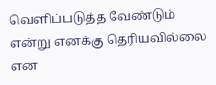வெளிப்படுத்த வேண்டும் என்று எனக்கு தெரியவில்லை என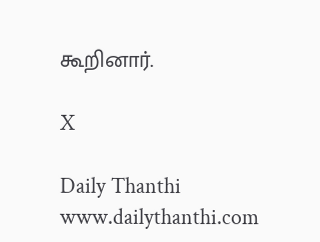கூறினார்.

X

Daily Thanthi
www.dailythanthi.com